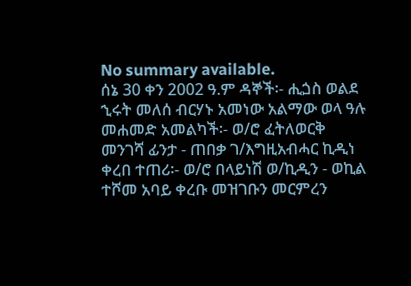No summary available.
ሰኔ 30 ቀን 2002 ዓ.ም ዳኞች፡- ሒጏስ ወልደ ኂሩት መለሰ ብርሃኑ አመነው አልማው ወላ ዓሉ መሐመድ አመልካች፡- ወ/ሮ ፈትለወርቅ መንገሻ ፊንታ - ጠበቃ ገ/እግዚአብሓር ኪዲነ ቀረበ ተጠሪ፡- ወ/ሮ በላይነሽ ወ/ኪዲን - ወኪል ተሾመ አባይ ቀረቡ መዝገቡን መርምረን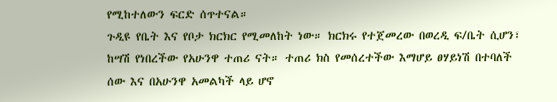የሚከተለውን ፍርድ ሰጥተናል።
ጉዲዩ የቤት እና የቦታ ክርክር የሚመለከት ነው። ክርክሩ የተጀመረው በወረዲ ፍ/ቤት ሲሆን፣ ከሣሽ የነበረችው የአሁንዋ ተጠሪ ናት። ተጠሪ ክስ የመሰረተችው እማሆይ ፀሃይነሽ በተባለች ሰው እና በአሁንዋ አመልካች ላይ ሆኖ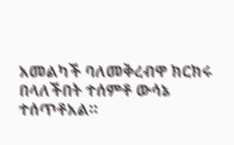አመልካች ባለመቅረብዋ ክርክሩ በላለችበት ተሰምቶ ውሳኔ ተሰጥቶአል።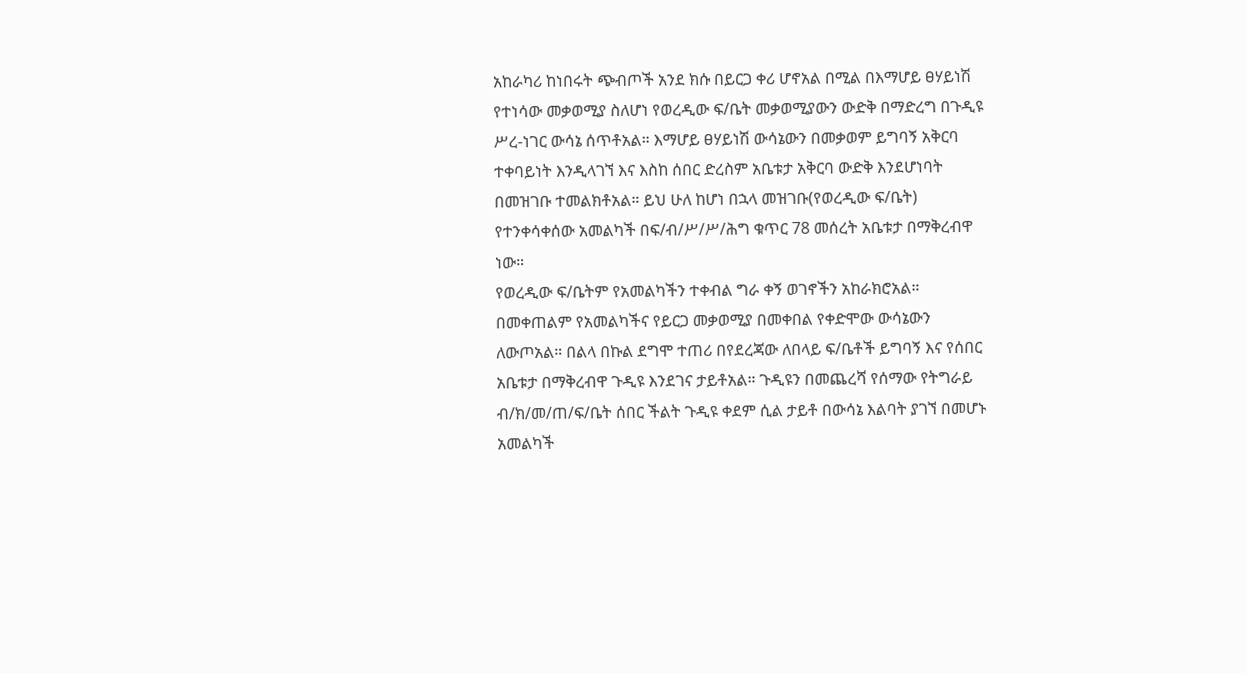አከራካሪ ከነበሩት ጭብጦች አንደ ክሱ በይርጋ ቀሪ ሆኖአል በሚል በእማሆይ ፀሃይነሽ የተነሳው መቃወሚያ ስለሆነ የወረዲው ፍ/ቤት መቃወሚያውን ውድቅ በማድረግ በጉዲዩ ሥረ-ነገር ውሳኔ ሰጥቶአል። እማሆይ ፀሃይነሽ ውሳኔውን በመቃወም ይግባኝ አቅርባ ተቀባይነት እንዲላገኘ እና እስከ ሰበር ድረስም አቤቱታ አቅርባ ውድቅ እንደሆነባት በመዝገቡ ተመልክቶአል። ይህ ሁለ ከሆነ በኋላ መዝገቡ(የወረዲው ፍ/ቤት) የተንቀሳቀሰው አመልካች በፍ/ብ/ሥ/ሥ/ሕግ ቁጥር 78 መሰረት አቤቱታ በማቅረብዋ ነው።
የወረዲው ፍ/ቤትም የአመልካችን ተቀብል ግራ ቀኝ ወገኖችን አከራክሮአል። በመቀጠልም የአመልካችና የይርጋ መቃወሚያ በመቀበል የቀድሞው ውሳኔውን ለውጦአል። በልላ በኩል ደግሞ ተጠሪ በየደረጃው ለበላይ ፍ/ቤቶች ይግባኝ እና የሰበር አቤቱታ በማቅረብዋ ጉዲዩ እንደገና ታይቶአል። ጉዲዩን በመጨረሻ የሰማው የትግራይ ብ/ክ/መ/ጠ/ፍ/ቤት ሰበር ችልት ጉዲዩ ቀደም ሲል ታይቶ በውሳኔ እልባት ያገኘ በመሆኑ አመልካች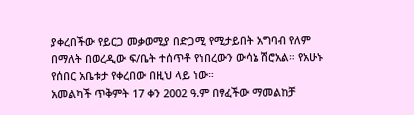ያቀረበችው የይርጋ መቃወሚያ በድጋሚ የሚታይበት አግባብ የለም በማለት በወረዲው ፍ/ቤት ተሰጥቶ የነበረውን ውሳኔ ሽሮአል። የአሁኑ የሰበር አቤቱታ የቀረበው በዚህ ላይ ነው።
አመልካች ጥቅምት 17 ቀን 2002 ዓ.ም በፃፈችው ማመልከቻ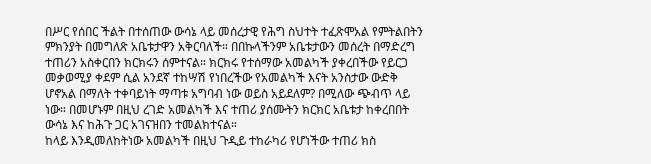በሥር የሰበር ችልት በተሰጠው ውሳኔ ላይ መሰረታዊ የሕግ ስህተት ተፈጽሞአል የምትልበትን ምክንያት በመግለጽ አቤቱታዋን አቅርባለች። በበኩላችንም አቤቱታውን መሰረት በማድረግ ተጠሪን አስቀርበን ክርክሩን ሰምተናል። ክርክሩ የተሰማው አመልካች ያቀረበችው የይርጋ መቃወሚያ ቀደም ሲል አንደኛ ተከሣሽ የነበረችው የአመልካች እናት አንስታው ውድቅ ሆኖአል በማለት ተቀባይነት ማጣቱ አግባብ ነው ወይስ አይደለም? በሚለው ጭብጥ ላይ ነው። በመሆኑም በዚህ ረገድ አመልካች እና ተጠሪ ያሰሙትን ክርክር አቤቱታ ከቀረበበት ውሳኔ እና ከሕጉ ጋር አገናዝበን ተመልክተናል።
ከላይ እንዲመለከትነው አመልካች በዚህ ጉዲይ ተከራካሪ የሆነችው ተጠሪ ክስ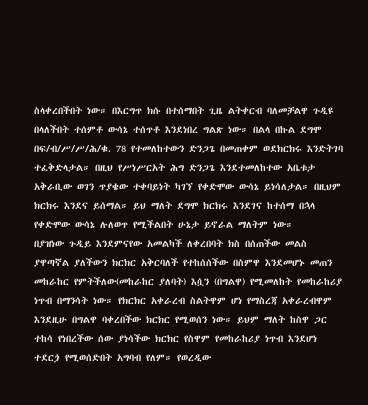ስላቀረበችበት ነው። በእርግጥ ክሱ በተሰማበት ጊዜ ልትቀርብ ባለመቻልዋ ጉዲዩ በላለችበት ተሰምቶ ውሳኔ ተሰጥቶ እንደነበረ ግልጽ ነው። በልላ በኩል ደግሞ በፍ/ብ/ሥ/ሥ/ሕ/ቁ. 78 የተመለከተውን ድንጋጌ በመጠቀም ወደክርክሩ እንድትገባ ተፈቅድላታል። በዚህ የሥነሥርአት ሕግ ድንጋጌ እንደተመለከተው አቤቱታ አቅራቢው ወገን ጥያቄው ተቀባይነት ካገኘ የቀድሞው ውሳኔ ይነሳለታል። በዚህም ክርክሩ እንደና ይሰማል። ይህ ማለት ደግሞ ክርክሩ እንደገና ከተሰማ በኋላ የቀድሞው ውሳኔ ሉለወጥ የሚችልበት ሁኔታ ይኖራል ማለትም ነው።
በያዝነው ጉዲይ እንደምናየው አመልካች ለቀረበባት ክስ በሰጠችው መልስ ያዋጣኛል ያለችውን ክርክር አቅርባለች የተከሰሰችው በስምዋ እንደመሆኑ መጠን መከራከር የምትችለው(መከራከር ያለባት) እሷን (በግልዋ) የሚመለከት የመከራከሪያ ነጥብ በማንሳት ነው። የክርክር አቀራረብ ስልትዋም ሆነ የማስረጃ አቀራረብዋም እንደዚሁ በግልዋ ባቀረበችው ክርክር የሚወሰን ነው። ይህም ማለት ከስዋ ጋር ተከሳ የነበረችው ሰው ያነሳችው ክርክር የስዋም የመከራከሪያ ነጥብ እንደሆነ ተደርጏ የሚወሰድበት አግባብ የለም። የወረዲው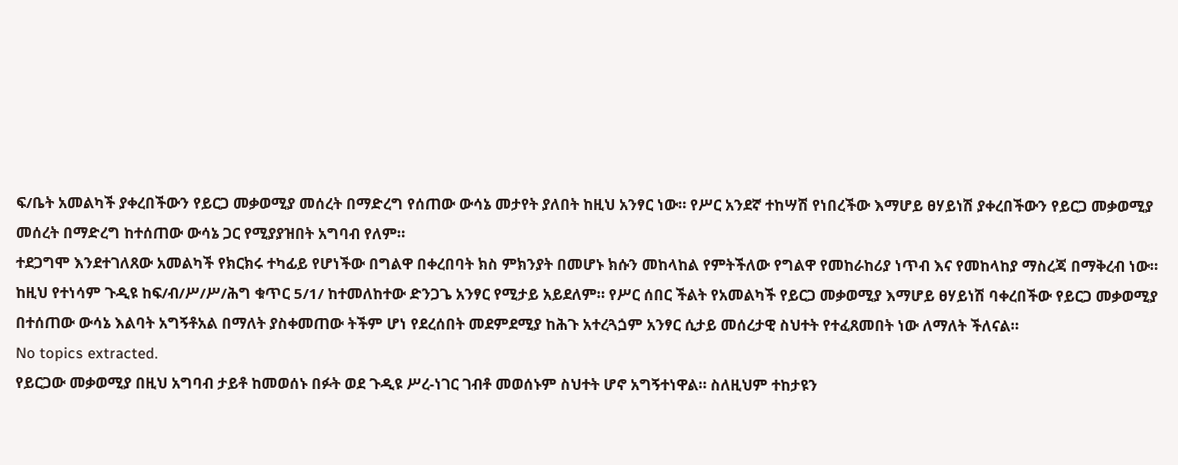ፍ/ቤት አመልካች ያቀረበችውን የይርጋ መቃወሚያ መሰረት በማድረግ የሰጠው ውሳኔ መታየት ያለበት ከዚህ አንፃር ነው። የሥር አንደኛ ተከሣሽ የነበረችው እማሆይ ፀሃይነሽ ያቀረበችውን የይርጋ መቃወሚያ መሰረት በማድረግ ከተሰጠው ውሳኔ ጋር የሚያያዝበት አግባብ የለም።
ተደጋግሞ እንደተገለጸው አመልካች የክርክሩ ተካፊይ የሆነችው በግልዋ በቀረበባት ክስ ምክንያት በመሆኑ ክሱን መከላከል የምትችለው የግልዋ የመከራከሪያ ነጥብ እና የመከላከያ ማስረጃ በማቅረብ ነው። ከዚህ የተነሳም ጉዲዩ ከፍ/ብ/ሥ/ሥ/ሕግ ቁጥር 5/1/ ከተመለከተው ድንጋጌ አንፃር የሚታይ አይደለም። የሥር ሰበር ችልት የአመልካች የይርጋ መቃወሚያ እማሆይ ፀሃይነሽ ባቀረበችው የይርጋ መቃወሚያ በተሰጠው ውሳኔ እልባት አግኝቶአል በማለት ያስቀመጠው ትችም ሆነ የደረሰበት መደምደሚያ ከሕጉ አተረጓጏም አንፃር ሲታይ መሰረታዊ ስህተት የተፈጸመበት ነው ለማለት ችለናል።
No topics extracted.
የይርጋው መቃወሚያ በዚህ አግባብ ታይቶ ከመወሰኑ በፉት ወደ ጉዲዩ ሥረ-ነገር ገብቶ መወሰኑም ስህተት ሆኖ አግኝተነዋል። ስለዚህም ተከታዩን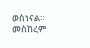ወስነናል።
መስከረም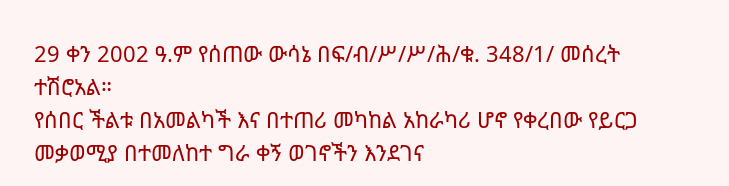29 ቀን 2002 ዓ.ም የሰጠው ውሳኔ በፍ/ብ/ሥ/ሥ/ሕ/ቁ. 348/1/ መሰረት ተሽሮአል።
የሰበር ችልቱ በአመልካች እና በተጠሪ መካከል አከራካሪ ሆኖ የቀረበው የይርጋ መቃወሚያ በተመለከተ ግራ ቀኝ ወገኖችን እንደገና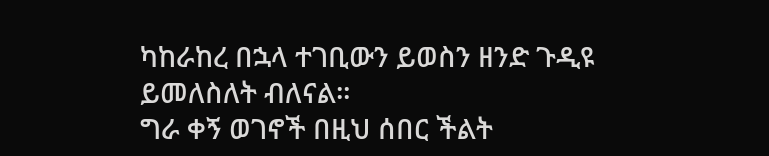ካከራከረ በኋላ ተገቢውን ይወስን ዘንድ ጉዲዩ ይመለስለት ብለናል።
ግራ ቀኝ ወገኖች በዚህ ሰበር ችልት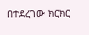በተደረገው ክርክር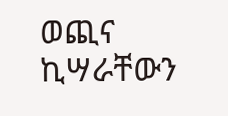ወጪና ኪሣራቸውን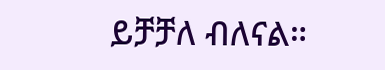ይቻቻለ ብለናል።